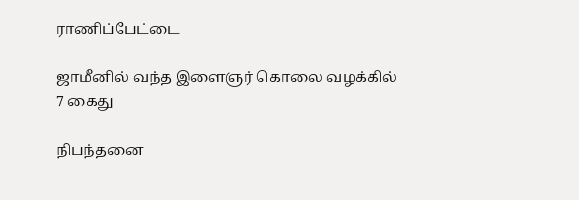ராணிப்பேட்டை

ஜாமீனில் வந்த இளைஞர் கொலை வழக்கில் 7 கைது

நிபந்தனை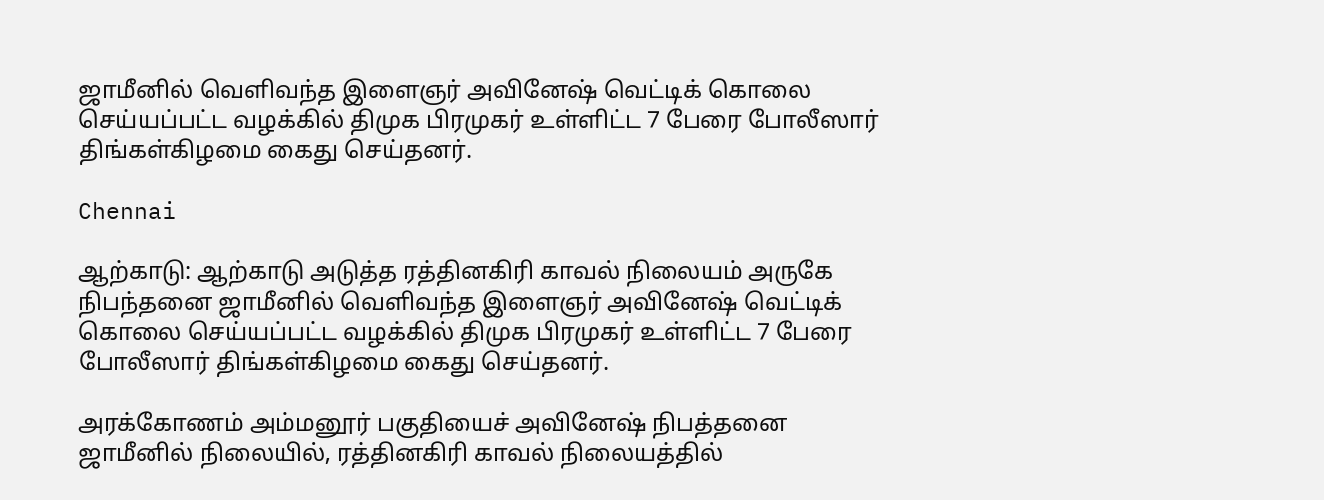ஜாமீனில் வெளிவந்த இளைஞர் அவினேஷ் வெட்டிக் கொலை செய்யப்பட்ட வழக்கில் திமுக பிரமுகர் உள்ளிட்ட 7 பேரை போலீஸார் திங்கள்கிழமை கைது செய்தனர்.

Chennai

ஆற்காடு: ஆற்காடு அடுத்த ரத்தினகிரி காவல் நிலையம் அருகே நிபந்தனை ஜாமீனில் வெளிவந்த இளைஞர் அவினேஷ் வெட்டிக் கொலை செய்யப்பட்ட வழக்கில் திமுக பிரமுகர் உள்ளிட்ட 7 பேரை போலீஸார் திங்கள்கிழமை கைது செய்தனர்.

அரக்கோணம் அம்மனூர் பகுதியைச் அவினேஷ் நிபத்தனை ஜாமீனில் நிலையில், ரத்தினகிரி காவல் நிலையத்தில்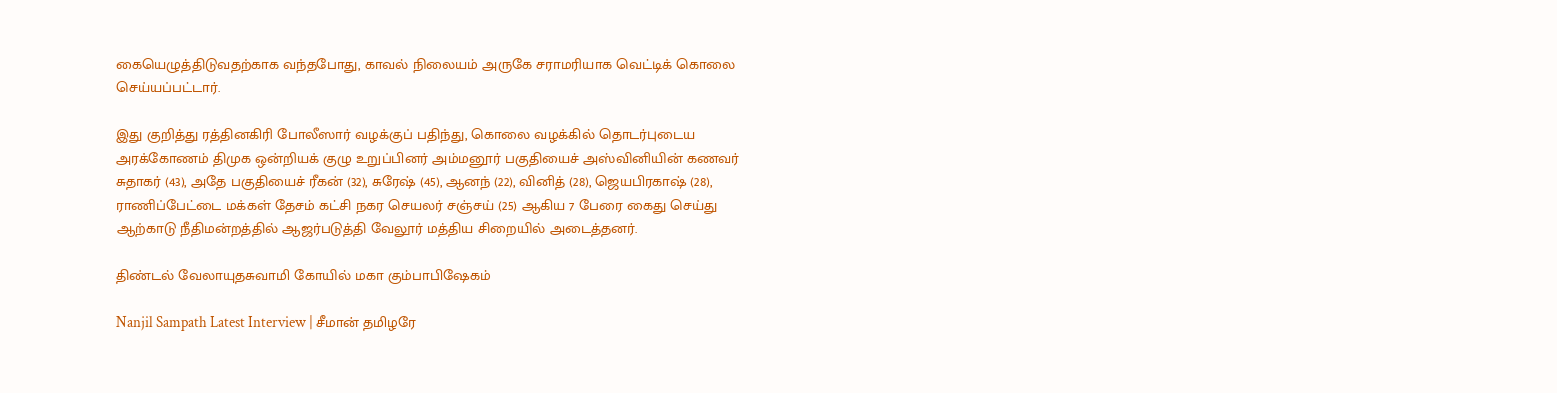கையெழுத்திடுவதற்காக வந்தபோது, காவல் நிலையம் அருகே சராமரியாக வெட்டிக் கொலை செய்யப்பட்டார்.

இது குறித்து ரத்தினகிரி போலீஸார் வழக்குப் பதிந்து, கொலை வழக்கில் தொடர்புடைய அரக்கோணம் திமுக ஒன்றியக் குழு உறுப்பினர் அம்மனூர் பகுதியைச் அஸ்வினியின் கணவர் சுதாகர் (43), அதே பகுதியைச் ரீகன் (32), சுரேஷ் (45), ஆனந் (22), வினித் (28), ஜெயபிரகாஷ் (28), ராணிப்பேட்டை மக்கள் தேசம் கட்சி நகர செயலர் சஞ்சய் (25) ஆகிய 7 பேரை கைது செய்து ஆற்காடு நீதிமன்றத்தில் ஆஜர்படுத்தி வேலூர் மத்திய சிறையில் அடைத்தனர்.

திண்டல் வேலாயுதசுவாமி கோயில் மகா கும்பாபிஷேகம்

Nanjil Sampath Latest Interview | சீமான் தமிழரே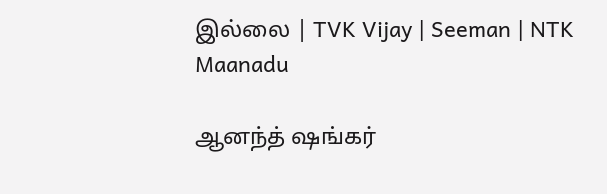இல்லை | TVK Vijay | Seeman | NTK Maanadu

ஆனந்த் ஷங்கர்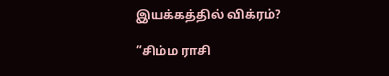இயக்கத்தில் விக்ரம்?

”சிம்ம ராசி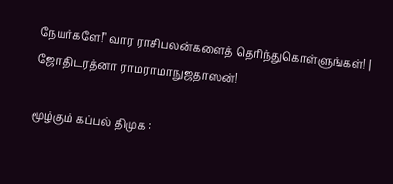நேயர்களே!" வார ராசிபலன்களைத் தெரிந்துகொள்ளுங்கள்! | ஜோதிடரத்னா ராமராமாநுஜதாஸன்!

மூழ்கும் கப்பல் திமுக :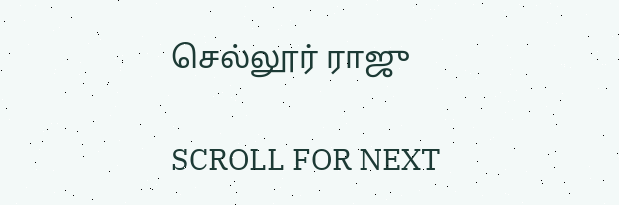செல்லூர் ராஜு

SCROLL FOR NEXT